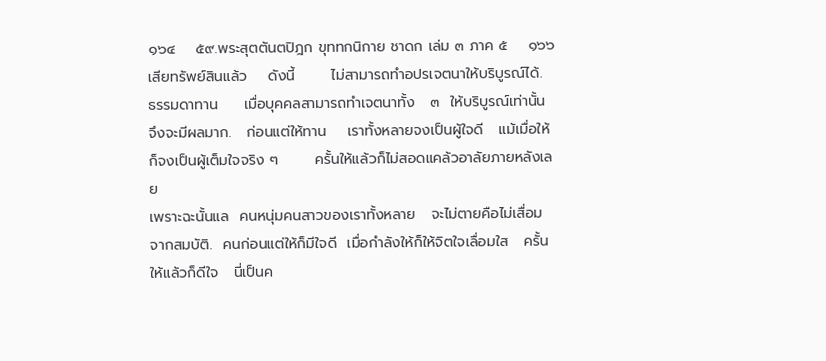๑๖๔    ๕๙.พระสุตตันตปิฎก ขุททกนิกาย ชาดก เล่ม ๓ ภาค ๕    ๑๖๖
เสียทรัพย์สินแล้ว    ดังนี้       ไม่สามารถทำอปรเจตนาให้บริบูรณ์ได้.
ธรรมดาทาน     เมื่อบุคคลสามารถทำเจตนาทั้ง   ๓  ให้บริบูรณ์เท่านั้น
จึงจะมีผลมาก.   ก่อนแต่ให้ทาน    เราทั้งหลายจงเป็นผู้ใจดี   แม้เมื่อให้
ก็จงเป็นผู้เต็มใจจริง ๆ       ครั้นให้แล้วก็ไม่สอดแคล้วอาลัยภายหลังเลย
เพราะฉะนั้นแล  คนหนุ่มคนสาวของเราทั้งหลาย   จะไม่ตายคือไม่เสื่อม
จากสมบัติ.  คนก่อนแต่ให้ก็มีใจดี  เมื่อกำลังให้ก็ให้จิตใจเลื่อมใส   ครั้น
ให้แล้วก็ดีใจ   นี่เป็นค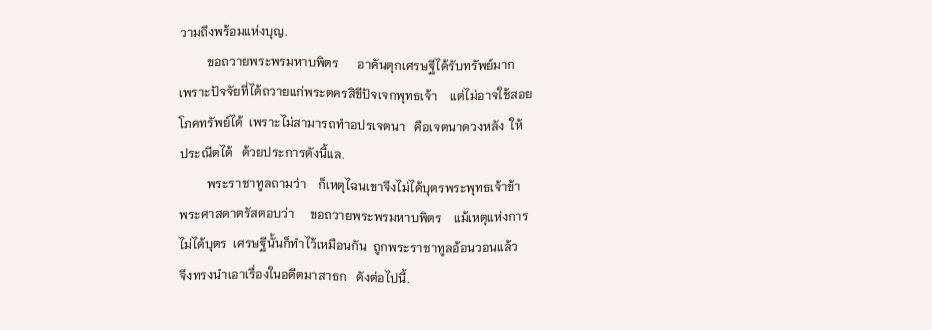วามถึงพร้อมแห่งบุญ.
         ขอถวายพระพรมหาบพิตร      อาคันตุกเศรษฐีได้รับทรัพย์มาก
เพราะปัจจัยที่ได้ถวายแก่พระตครสิขีปัจเจกพุทธเจ้า    แต่ไม่อาจใช้สอย
โภคทรัพย์ได้  เพราะไม่สามารถทำอปรเจตนา   คือเจตนาดวงหลัง  ให้
ประณีตได้   ด้วยประการดังนี้แล.
         พระราชาทูลถามว่า    ก็เหตุไฉนเขาจึงไม่ได้บุตรพระพุทธเจ้าข้า
พระศาสดาตรัสตอบว่า     ขอถวายพระพรมหาบพิตร    แม้เหตุแห่งการ
ไม่ได้บุตร  เศรษฐีนั้นก็ทำไว้เหมือนกัน  ถูกพระราชาทูลอ้อนวอนแล้ว
จึงทรงนำเอาเรื่องในอดีตมาสาธก   ดังต่อไปนี้.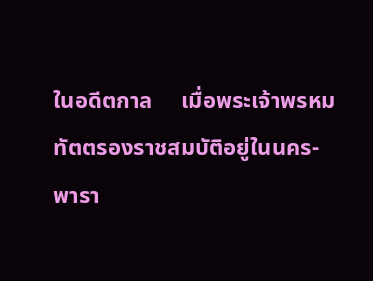ในอดีตกาล     เมื่อพระเจ้าพรหมทัตตรองราชสมบัติอยู่ในนคร-
พารา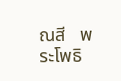ณสี   พระโพธิ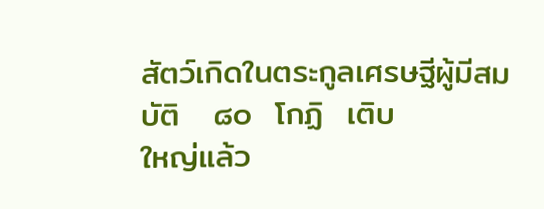สัตว์เกิดในตระกูลเศรษฐีผู้มีสมบัติ   ๘๐  โกฏิ  เติบ
ใหญ่แล้ว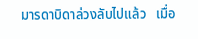มารดาบิดาล่วงลับไปแล้ว   เมื่อ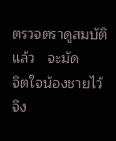ตรวจตราดูสมบัติแล้ว   จะมัด
จิตใจน้องชายไว้    จึง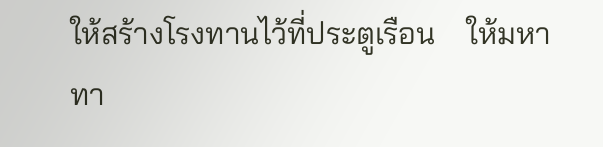ให้สร้างโรงทานไว้ที่ประตูเรือน    ให้มหาทา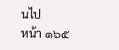นไป
หน้า ๑๖๕